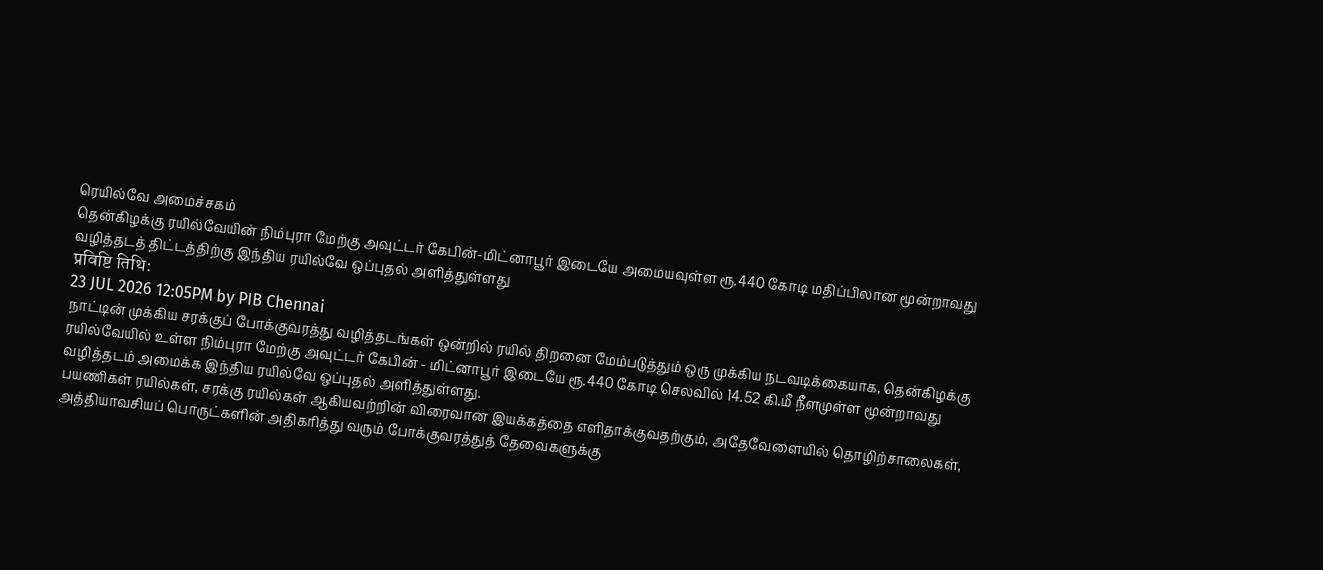ரெயில்வே அமைச்சகம்
தென்கிழக்கு ரயில்வேயின் நிம்புரா மேற்கு அவுட்டர் கேபின்-மிட்னாபூர் இடையே அமையவுள்ள ரூ.440 கோடி மதிப்பிலான மூன்றாவது வழித்தடத் திட்டத்திற்கு இந்திய ரயில்வே ஒப்புதல் அளித்துள்ளது
प्रविष्टि तिथि:
23 JUL 2026 12:05PM by PIB Chennai
நாட்டின் முக்கிய சரக்குப் போக்குவரத்து வழித்தடங்கள் ஒன்றில் ரயில் திறனை மேம்படுத்தும் ஒரு முக்கிய நடவடிக்கையாக, தென்கிழக்கு ரயில்வேயில் உள்ள நிம்புரா மேற்கு அவுட்டர் கேபின் - மிட்னாபூர் இடையே ரூ.440 கோடி செலவில் 14.52 கி.மீ நீளமுள்ள மூன்றாவது வழித்தடம் அமைக்க இந்திய ரயில்வே ஒப்புதல் அளித்துள்ளது.
பயணிகள் ரயில்கள், சரக்கு ரயில்கள் ஆகியவற்றின் விரைவான இயக்கத்தை எளிதாக்குவதற்கும், அதேவேளையில் தொழிற்சாலைகள், அத்தியாவசியப் பொருட்களின் அதிகரித்து வரும் போக்குவரத்துத் தேவைகளுக்கு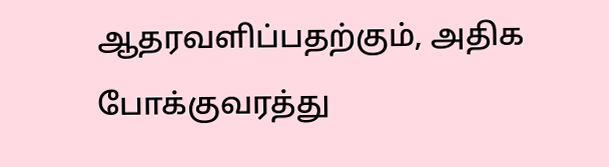ஆதரவளிப்பதற்கும், அதிக போக்குவரத்து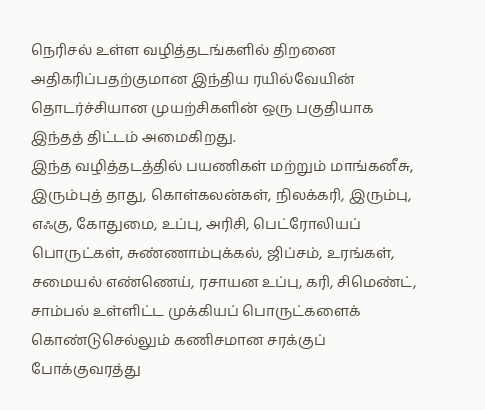நெரிசல் உள்ள வழித்தடங்களில் திறனை அதிகரிப்பதற்குமான இந்திய ரயில்வேயின் தொடர்ச்சியான முயற்சிகளின் ஒரு பகுதியாக இந்தத் திட்டம் அமைகிறது.
இந்த வழித்தடத்தில் பயணிகள் மற்றும் மாங்கனீசு, இரும்புத் தாது, கொள்கலன்கள், நிலக்கரி, இரும்பு, எஃகு, கோதுமை, உப்பு, அரிசி, பெட்ரோலியப் பொருட்கள், சுண்ணாம்புக்கல், ஜிப்சம், உரங்கள், சமையல் எண்ணெய், ரசாயன உப்பு, கரி, சிமெண்ட், சாம்பல் உள்ளிட்ட முக்கியப் பொருட்களைக் கொண்டுசெல்லும் கணிசமான சரக்குப் போக்குவரத்து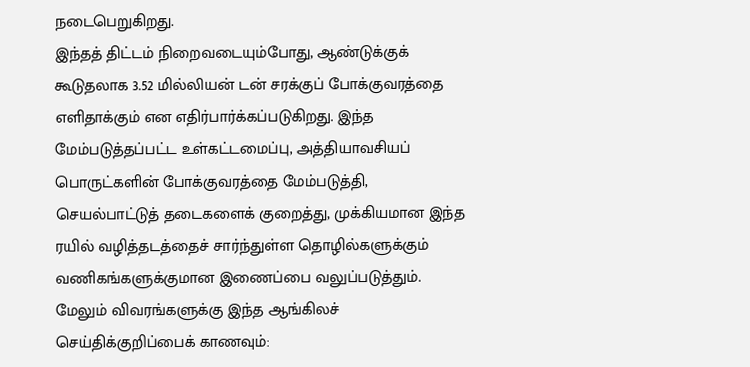நடைபெறுகிறது.
இந்தத் திட்டம் நிறைவடையும்போது, ஆண்டுக்குக் கூடுதலாக 3.52 மில்லியன் டன் சரக்குப் போக்குவரத்தை எளிதாக்கும் என எதிர்பார்க்கப்படுகிறது. இந்த மேம்படுத்தப்பட்ட உள்கட்டமைப்பு, அத்தியாவசியப் பொருட்களின் போக்குவரத்தை மேம்படுத்தி, செயல்பாட்டுத் தடைகளைக் குறைத்து, முக்கியமான இந்த ரயில் வழித்தடத்தைச் சார்ந்துள்ள தொழில்களுக்கும் வணிகங்களுக்குமான இணைப்பை வலுப்படுத்தும்.
மேலும் விவரங்களுக்கு இந்த ஆங்கிலச் செய்திக்குறிப்பைக் காணவும்: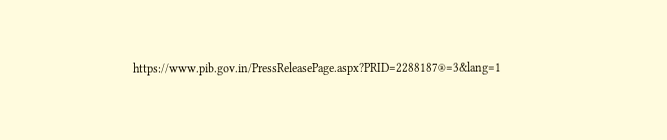https://www.pib.gov.in/PressReleasePage.aspx?PRID=2288187®=3&lang=1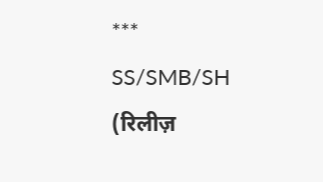***
SS/SMB/SH
(रिलीज़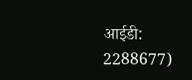आईडी: 2288677)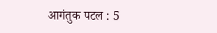आगंतुक पटल : 5